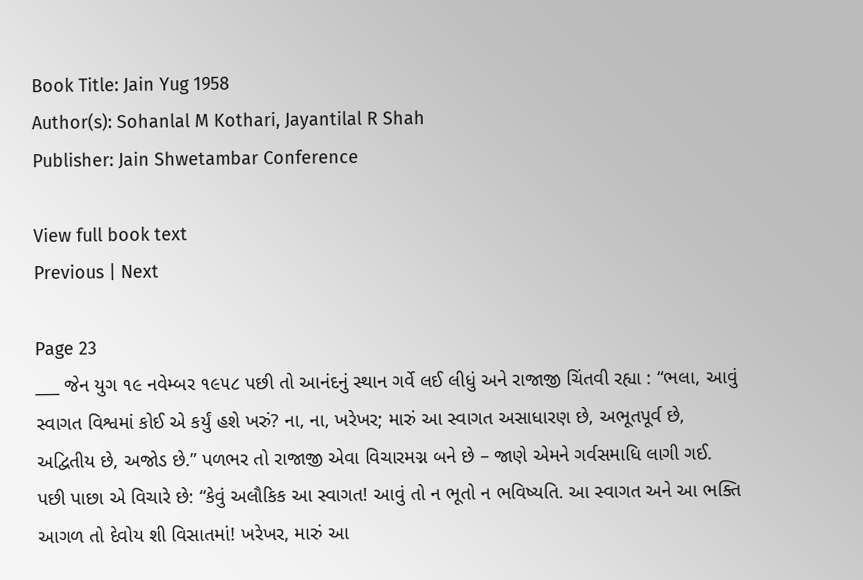Book Title: Jain Yug 1958
Author(s): Sohanlal M Kothari, Jayantilal R Shah
Publisher: Jain Shwetambar Conference

View full book text
Previous | Next

Page 23
___ જેન યુગ ૧૯ નવેમ્બર ૧૯૫૮ પછી તો આનંદનું સ્થાન ગર્વે લઈ લીધું અને રાજાજી ચિંતવી રહ્યા : “ભલા, આવું સ્વાગત વિશ્વમાં કોઈ એ કર્યું હશે ખરું? ના, ના, ખરેખર; મારું આ સ્વાગત અસાધારણ છે, અભૂતપૂર્વ છે, અદ્વિતીય છે, અજોડ છે.” પળભર તો રાજાજી એવા વિચારમગ્ન બને છે – જાણે એમને ગર્વસમાધિ લાગી ગઈ. પછી પાછા એ વિચારે છે: “કેવું અલૌકિક આ સ્વાગત! આવું તો ન ભૂતો ન ભવિષ્યતિ. આ સ્વાગત અને આ ભક્તિ આગળ તો દેવોય શી વિસાતમાં! ખરેખર, મારું આ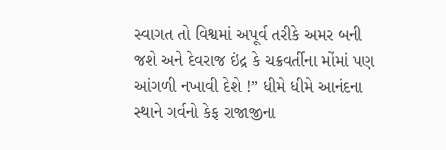સ્વાગત તો વિશ્વમાં અપૂર્વ તરીકે અમર બની જશે અને દેવરાજ ઇંદ્ર કે ચક્રવર્તીના મોંમાં પણ આંગળી નખાવી દેશે !” ધીમે ધીમે આનંદના સ્થાને ગર્વનો કેફ રાજાજીના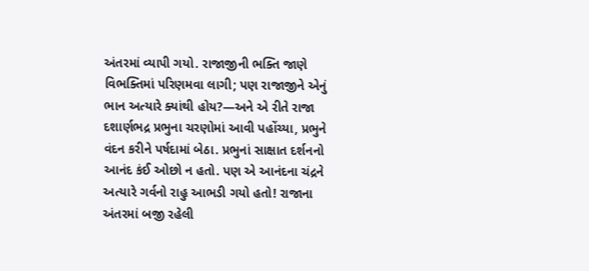અંતરમાં વ્યાપી ગયો. રાજાજીની ભક્તિ જાણે વિભક્તિમાં પરિણમવા લાગી; પણ રાજાજીને એનું ભાન અત્યારે ક્યાંથી હોય?—અને એ રીતે રાજા દશાર્ણભદ્ર પ્રભુના ચરણોમાં આવી પહોંચ્યા, પ્રભુને વંદન કરીને પર્ષદામાં બેઠા. પ્રભુનાં સાક્ષાત દર્શનનો આનંદ કંઈ ઓછો ન હતો. પણ એ આનંદના ચંદ્રને અત્યારે ગર્વનો રાહુ આભડી ગયો હતો! રાજાના અંતરમાં બજી રહેલી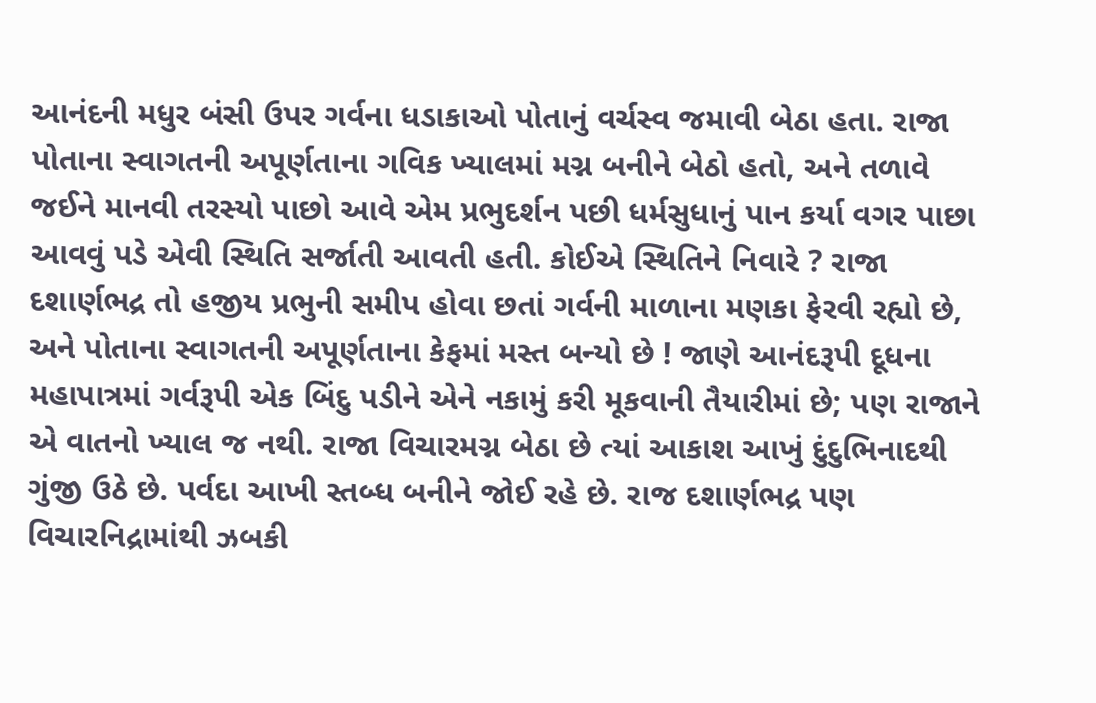આનંદની મધુર બંસી ઉપર ગર્વના ધડાકાઓ પોતાનું વર્ચસ્વ જમાવી બેઠા હતા. રાજા પોતાના સ્વાગતની અપૂર્ણતાના ગવિક ખ્યાલમાં મગ્ન બનીને બેઠો હતો, અને તળાવે જઈને માનવી તરસ્યો પાછો આવે એમ પ્રભુદર્શન પછી ધર્મસુધાનું પાન કર્યા વગર પાછા આવવું પડે એવી સ્થિતિ સર્જાતી આવતી હતી. કોઈએ સ્થિતિને નિવારે ? રાજા દશાર્ણભદ્ર તો હજીય પ્રભુની સમીપ હોવા છતાં ગર્વની માળાના મણકા ફેરવી રહ્યો છે, અને પોતાના સ્વાગતની અપૂર્ણતાના કેફમાં મસ્ત બન્યો છે ! જાણે આનંદરૂપી દૂધના મહાપાત્રમાં ગર્વરૂપી એક બિંદુ પડીને એને નકામું કરી મૂકવાની તૈયારીમાં છે; પણ રાજાને એ વાતનો ખ્યાલ જ નથી. રાજા વિચારમગ્ન બેઠા છે ત્યાં આકાશ આખું દુંદુભિનાદથી ગુંજી ઉઠે છે. પર્વદા આખી સ્તબ્ધ બનીને જોઈ રહે છે. રાજ દશાર્ણભદ્ર પણ વિચારનિદ્રામાંથી ઝબકી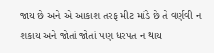જાય છે અને એ આકાશ તરફ મીટ માંડે છે તે વર્ણવી ન શકાય અને જોતાં જોતાં પણ ધરપત ન થાય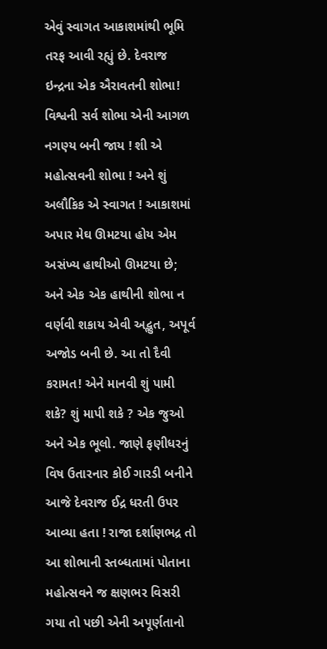એવું સ્વાગત આકાશમાંથી ભૂમિ તરફ આવી રહ્યું છે. દેવરાજ ઇન્દ્રના એક ઐરાવતની શોભા! વિશ્વની સર્વ શોભા એની આગળ નગણ્ય બની જાય ! શી એ મહોત્સવની શોભા ! અને શું અલૌકિક એ સ્વાગત ! આકાશમાં અપાર મેઘ ઊમટયા હોય એમ અસંખ્ય હાથીઓ ઊમટયા છે; અને એક એક હાથીની શોભા ન વર્ણવી શકાય એવી અદ્ભુત, અપૂર્વ અજોડ બની છે. આ તો દૈવી કરામત! એને માનવી શું પામી શકે? શું માપી શકે ? એક જુઓ અને એક ભૂલો. જાણે ફણીધરનું વિષ ઉતારનાર કોઈ ગારડી બનીને આજે દેવરાજ ઈદ્ર ધરતી ઉપર આવ્યા હતા ! રાજા દર્શાણભદ્ર તો આ શોભાની સ્તબ્ધતામાં પોતાના મહોત્સવને જ ક્ષણભર વિસરી ગયા તો પછી એની અપૂર્ણતાનો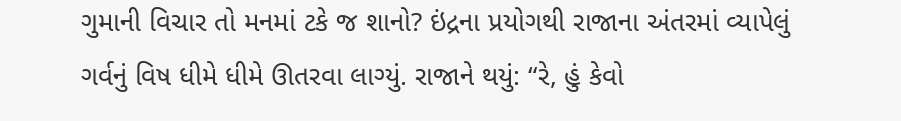ગુમાની વિચાર તો મનમાં ટકે જ શાનો? ઇંદ્રના પ્રયોગથી રાજાના અંતરમાં વ્યાપેલું ગર્વનું વિષ ધીમે ધીમે ઊતરવા લાગ્યું. રાજાને થયું: “રે, હું કેવો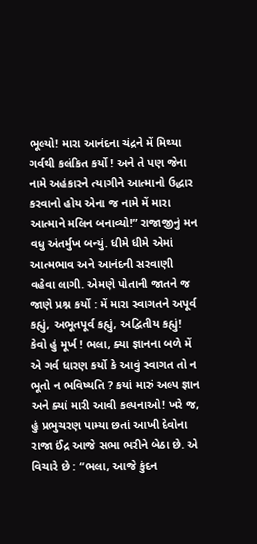ભૂલ્યો! મારા આનંદના ચંદ્રને મેં મિથ્યા ગર્વથી કલંકિત કર્યો ! અને તે પણ જેના નામે અહંકારને ત્યાગીને આત્માનો ઉદ્ધાર કરવાનો હોય એના જ નામે મેં મારા આત્માને મલિન બનાવ્યો!” રાજાજીનું મન વધુ અંતર્મુખ બન્યું. ધીમે ધીમે એમાં આત્મભાવ અને આનંદની સરવાણી વહેવા લાગી. એમણે પોતાની જાતને જ જાણે પ્રશ્ન કર્યો : મેં મારા સ્વાગતને અપૂર્વ કહ્યું, અભૂતપૂર્વ કહ્યું, અદ્વિતીય કહ્યું! કેવો હું મૂર્ખ ! ભલા, ક્યા જ્ઞાનના બળે મેં એ ગર્વ ધારણ કર્યો કે આવું સ્વાગત તો ન ભૂતો ન ભવિષ્યતિ ? કયાં મારું અલ્પ જ્ઞાન અને ક્યાં મારી આવી કલ્પનાઓ! ખરે જ, હું પ્રભુચરણ પામ્યા છતાં આખી દેવોના રાજા ઈંદ્ર આજે સભા ભરીને બેઠા છે. એ વિચારે છે : “ભલા, આજે કુંદન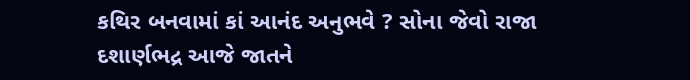કથિર બનવામાં કાં આનંદ અનુભવે ? સોના જેવો રાજા દશાર્ણભદ્ર આજે જાતને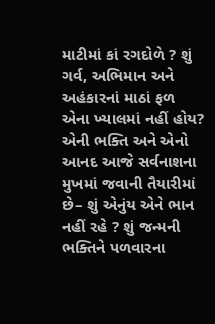માટીમાં કાં રગદોળે ? શું ગર્વ, અભિમાન અને અહંકારનાં માઠાં ફળ એના ખ્યાલમાં નહીં હોય? એની ભક્તિ અને એનો આનદ આજે સર્વનાશના મુખમાં જવાની તૈયારીમાં છે– શું એનુંય એને ભાન નહીં રહે ? શું જન્મની ભક્તિને પળવારના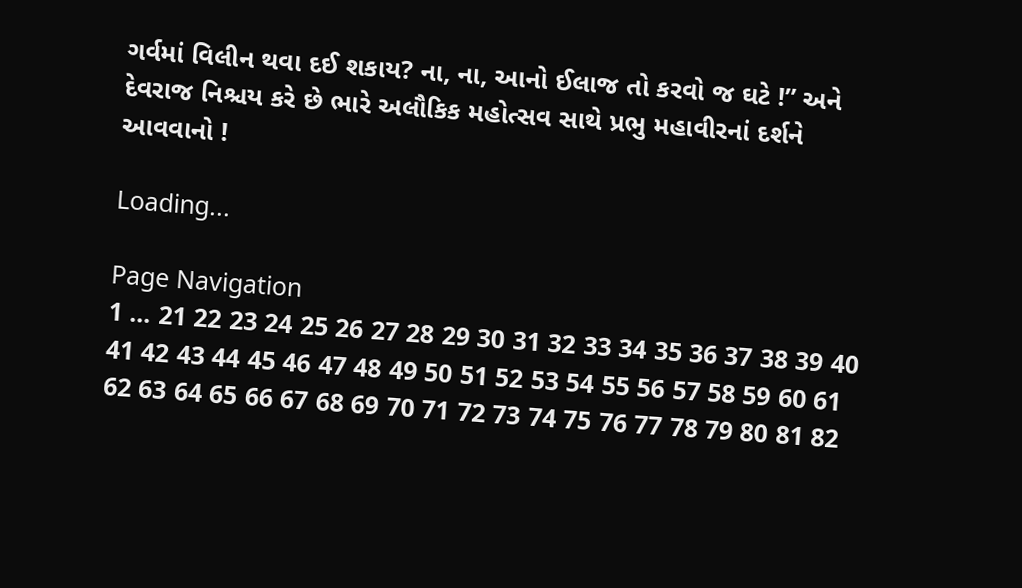ગર્વમાં વિલીન થવા દઈ શકાય? ના, ના, આનો ઈલાજ તો કરવો જ ઘટે !” અને દેવરાજ નિશ્ચય કરે છે ભારે અલૌકિક મહોત્સવ સાથે પ્રભુ મહાવીરનાં દર્શને આવવાનો !

Loading...

Page Navigation
1 ... 21 22 23 24 25 26 27 28 29 30 31 32 33 34 35 36 37 38 39 40 41 42 43 44 45 46 47 48 49 50 51 52 53 54 55 56 57 58 59 60 61 62 63 64 65 66 67 68 69 70 71 72 73 74 75 76 77 78 79 80 81 82